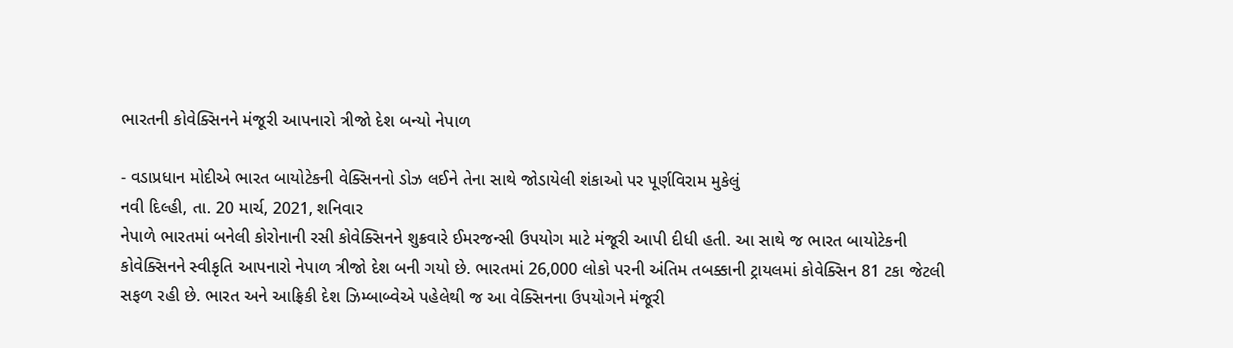ભારતની કોવેક્સિનને મંજૂરી આપનારો ત્રીજો દેશ બન્યો નેપાળ

- વડાપ્રધાન મોદીએ ભારત બાયોટેકની વેક્સિનનો ડોઝ લઈને તેના સાથે જોડાયેલી શંકાઓ પર પૂર્ણવિરામ મુકેલું
નવી દિલ્હી, તા. 20 માર્ચ, 2021, શનિવાર
નેપાળે ભારતમાં બનેલી કોરોનાની રસી કોવેક્સિનને શુક્રવારે ઈમરજન્સી ઉપયોગ માટે મંજૂરી આપી દીધી હતી. આ સાથે જ ભારત બાયોટેકની કોવેક્સિનને સ્વીકૃતિ આપનારો નેપાળ ત્રીજો દેશ બની ગયો છે. ભારતમાં 26,000 લોકો પરની અંતિમ તબક્કાની ટ્રાયલમાં કોવેક્સિન 81 ટકા જેટલી સફળ રહી છે. ભારત અને આફ્રિકી દેશ ઝિમ્બાબ્વેએ પહેલેથી જ આ વેક્સિનના ઉપયોગને મંજૂરી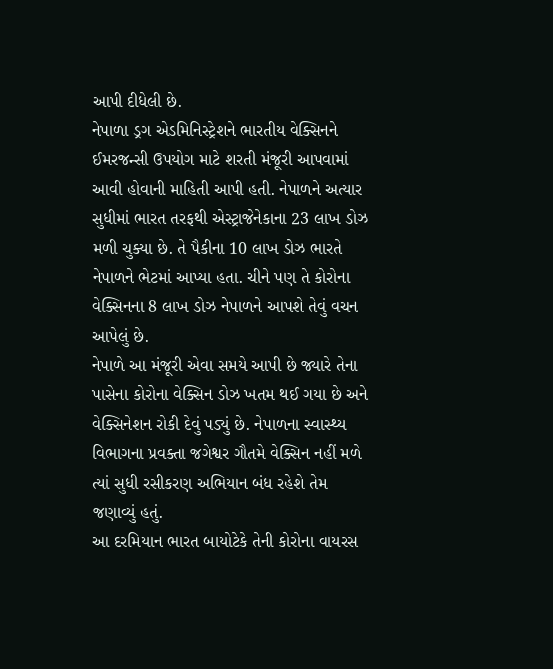આપી દીધેલી છે.
નેપાળા ડ્રગ એડમિનિસ્ટ્રેશને ભારતીય વેક્સિનને ઈમરજન્સી ઉપયોગ માટે શરતી મંજૂરી આપવામાં આવી હોવાની માહિતી આપી હતી. નેપાળને અત્યાર સુધીમાં ભારત તરફથી એસ્ટ્રાજેનેકાના 23 લાખ ડોઝ મળી ચુક્યા છે. તે પૈકીના 10 લાખ ડોઝ ભારતે નેપાળને ભેટમાં આપ્યા હતા. ચીને પણ તે કોરોના વેક્સિનના 8 લાખ ડોઝ નેપાળને આપશે તેવું વચન આપેલું છે.
નેપાળે આ મંજૂરી એવા સમયે આપી છે જ્યારે તેના પાસેના કોરોના વેક્સિન ડોઝ ખતમ થઈ ગયા છે અને વેક્સિનેશન રોકી દેવું પડ્યું છે. નેપાળના સ્વાસ્થ્ય વિભાગના પ્રવક્તા જગેશ્વર ગૌતમે વેક્સિન નહીં મળે ત્યાં સુધી રસીકરણ અભિયાન બંધ રહેશે તેમ જણાવ્યું હતું.
આ દરમિયાન ભારત બાયોટેકે તેની કોરોના વાયરસ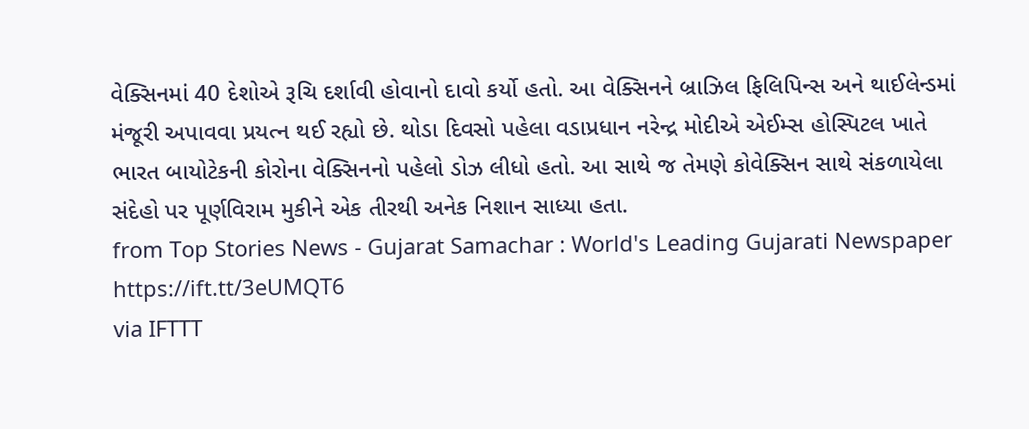વેક્સિનમાં 40 દેશોએ રૂચિ દર્શાવી હોવાનો દાવો કર્યો હતો. આ વેક્સિનને બ્રાઝિલ ફિલિપિન્સ અને થાઈલેન્ડમાં મંજૂરી અપાવવા પ્રયત્ન થઈ રહ્યો છે. થોડા દિવસો પહેલા વડાપ્રધાન નરેન્દ્ર મોદીએ એઈમ્સ હોસ્પિટલ ખાતે ભારત બાયોટેકની કોરોના વેક્સિનનો પહેલો ડોઝ લીધો હતો. આ સાથે જ તેમણે કોવેક્સિન સાથે સંકળાયેલા સંદેહો પર પૂર્ણવિરામ મુકીને એક તીરથી અનેક નિશાન સાધ્યા હતા.
from Top Stories News - Gujarat Samachar : World's Leading Gujarati Newspaper https://ift.tt/3eUMQT6
via IFTTT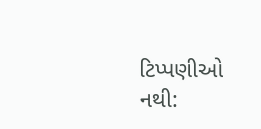ટિપ્પણીઓ નથી: